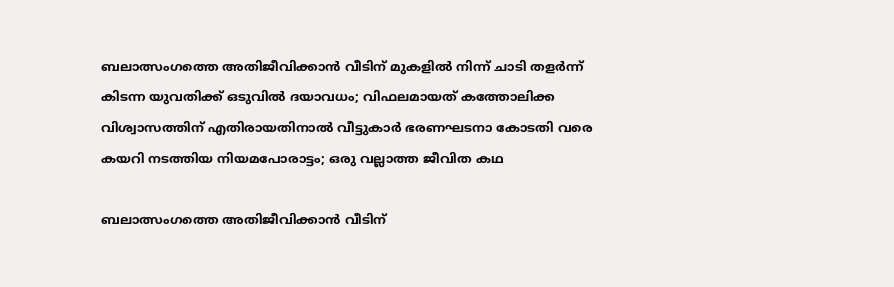ബലാത്സംഗത്തെ അതിജീവിക്കാന്‍ വീടിന് മുകളില്‍ നിന്ന് ചാടി തളര്‍ന്ന് കിടന്ന യുവതിക്ക് ഒടുവില്‍ ദയാവധം; വിഫലമായത് കത്തോലിക്ക വിശ്വാസത്തിന് എതിരായതിനാല്‍ വീട്ടുകാര്‍ ഭരണഘടനാ കോടതി വരെ കയറി നടത്തിയ നിയമപോരാട്ടം; ഒരു വല്ലാത്ത ജീവിത കഥ

ബലാത്സംഗത്തെ അതിജീവിക്കാന്‍ വീടിന്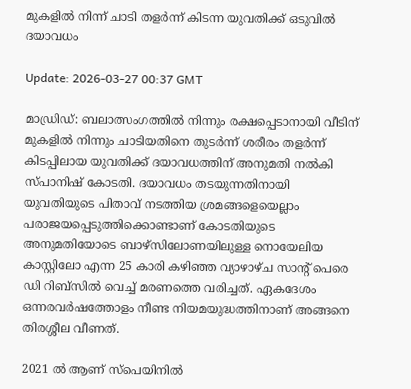മുകളില്‍ നിന്ന് ചാടി തളര്‍ന്ന് കിടന്ന യുവതിക്ക് ഒടുവില്‍ ദയാവധം

Update: 2026-03-27 00:37 GMT

മാഡ്രിഡ്: ബലാത്സംഗത്തില്‍ നിന്നും രക്ഷപ്പെടാനായി വീടിന് മുകളില്‍ നിന്നും ചാടിയതിനെ തുടര്‍ന്ന് ശരീരം തളര്‍ന്ന് കിടപ്പിലായ യുവതിക്ക് ദയാവധത്തിന് അനുമതി നല്‍കി സ്പാനിഷ് കോടതി. ദയാവധം തടയുന്നതിനായി യുവതിയുടെ പിതാവ് നടത്തിയ ശ്രമങ്ങളെയെല്ലാം പരാജയപ്പെടുത്തിക്കൊണ്ടാണ് കോടതിയുടെ അനുമതിയോടെ ബാഴ്‌സിലോണയിലുള്ള നൊയേലിയ കാസ്റ്റിലോ എന്ന 25 കാരി കഴിഞ്ഞ വ്യാഴാഴ്ച സാന്റ് പെരെ ഡി റിബ്‌സില്‍ വെച്ച് മരണത്തെ വരിച്ചത്. ഏകദേശം ഒന്നരവര്‍ഷത്തോളം നീണ്ട നിയമയുദ്ധത്തിനാണ് അങ്ങനെ തിരശ്ശീല വീണത്.

2021 ല്‍ ആണ് സ്‌പെയിനില്‍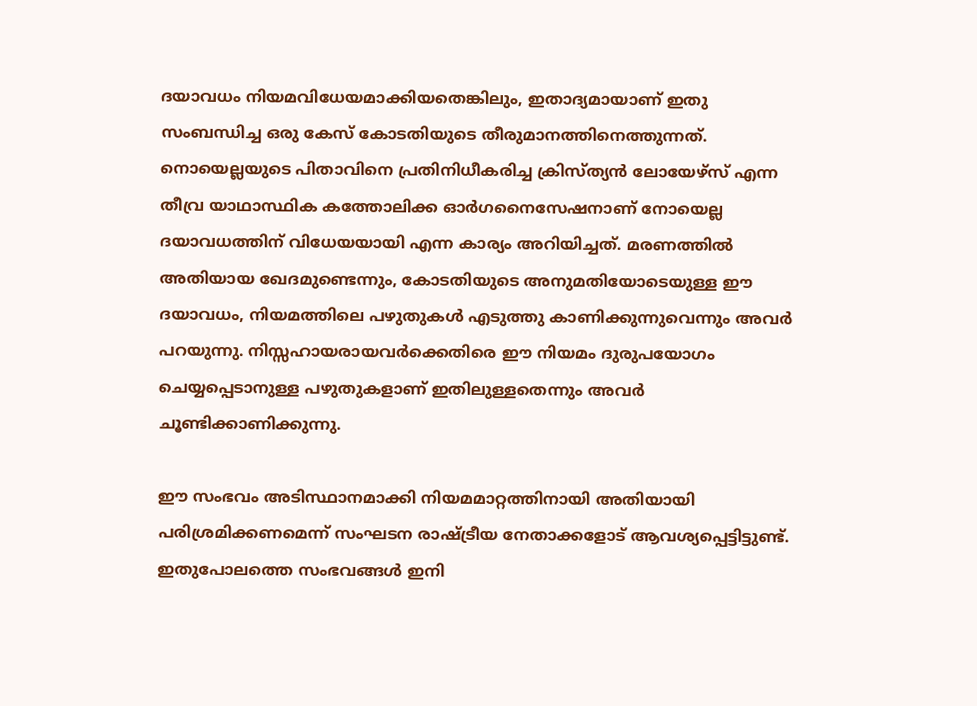ദയാവധം നിയമവിധേയമാക്കിയതെങ്കിലും, ഇതാദ്യമായാണ് ഇതു സംബന്ധിച്ച ഒരു കേസ് കോടതിയുടെ തീരുമാനത്തിനെത്തുന്നത്. നൊയെല്ലയുടെ പിതാവിനെ പ്രതിനിധീകരിച്ച ക്രിസ്ത്യന്‍ ലോയേഴ്‌സ് എന്ന തീവ്ര യാഥാസ്ഥിക കത്തോലിക്ക ഓര്‍ഗനൈസേഷനാണ് നോയെല്ല ദയാവധത്തിന് വിധേയയായി എന്ന കാര്യം അറിയിച്ചത്. മരണത്തില്‍ അതിയായ ഖേദമുണ്ടെന്നും, കോടതിയുടെ അനുമതിയോടെയുള്ള ഈ ദയാവധം, നിയമത്തിലെ പഴുതുകള്‍ എടുത്തു കാണിക്കുന്നുവെന്നും അവര്‍ പറയുന്നു. നിസ്സഹായരായവര്‍ക്കെതിരെ ഈ നിയമം ദുരുപയോഗം ചെയ്യപ്പെടാനുള്ള പഴുതുകളാണ് ഇതിലുള്ളതെന്നും അവര്‍ ചൂണ്ടിക്കാണിക്കുന്നു.

ഈ സംഭവം അടിസ്ഥാനമാക്കി നിയമമാറ്റത്തിനായി അതിയായി പരിശ്രമിക്കണമെന്ന് സംഘടന രാഷ്ട്രീയ നേതാക്കളോട് ആവശ്യപ്പെട്ടിട്ടുണ്ട്. ഇതുപോലത്തെ സംഭവങ്ങള്‍ ഇനി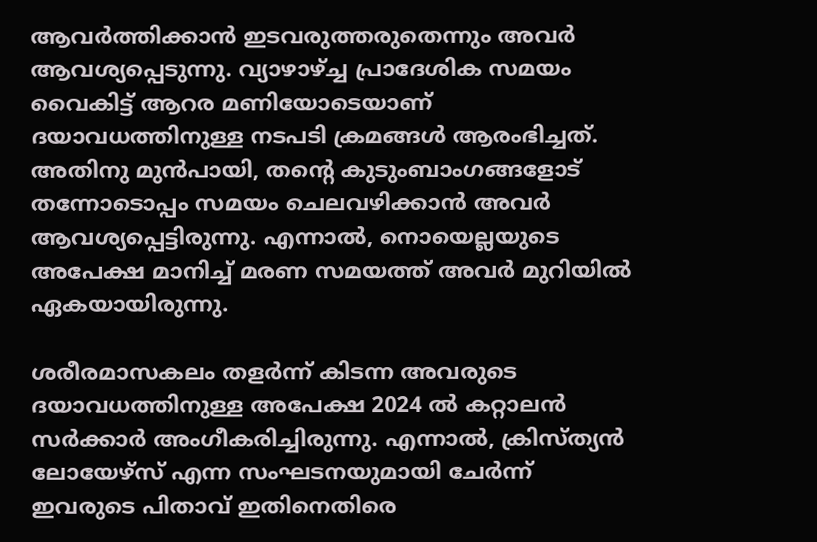ആവര്‍ത്തിക്കാന്‍ ഇടവരുത്തരുതെന്നും അവര്‍ ആവശ്യപ്പെടുന്നു. വ്യാഴാഴ്ച്ച പ്രാദേശിക സമയം വൈകിട്ട് ആറര മണിയോടെയാണ് ദയാവധത്തിനുള്ള നടപടി ക്രമങ്ങള്‍ ആരംഭിച്ചത്. അതിനു മുന്‍പായി, തന്റെ കുടുംബാംഗങ്ങളോട് തന്നോടൊപ്പം സമയം ചെലവഴിക്കാന്‍ അവര്‍ ആവശ്യപ്പെട്ടിരുന്നു. എന്നാല്‍, നൊയെല്ലയുടെ അപേക്ഷ മാനിച്ച് മരണ സമയത്ത് അവര്‍ മുറിയില്‍ ഏകയായിരുന്നു.

ശരീരമാസകലം തളര്‍ന്ന് കിടന്ന അവരുടെ ദയാവധത്തിനുള്ള അപേക്ഷ 2024 ല്‍ കറ്റാലന്‍ സര്‍ക്കാര്‍ അംഗീകരിച്ചിരുന്നു. എന്നാല്‍, ക്രിസ്ത്യന്‍ ലോയേഴ്‌സ് എന്ന സംഘടനയുമായി ചേര്‍ന്ന് ഇവരുടെ പിതാവ് ഇതിനെതിരെ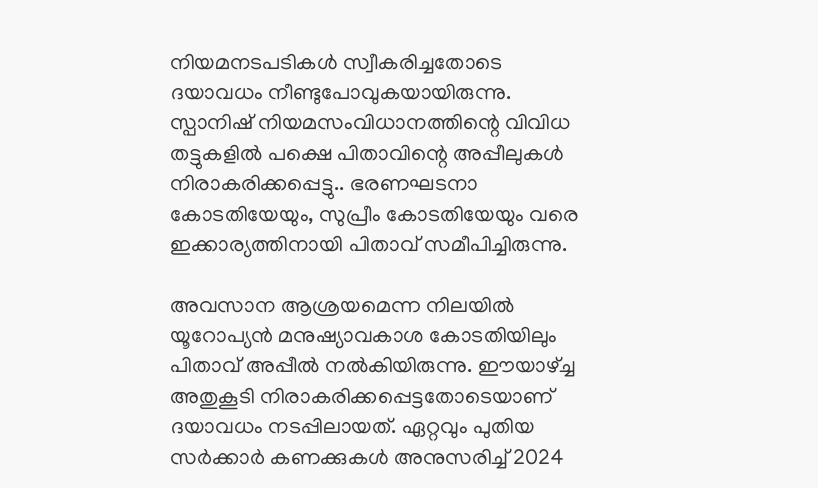നിയമനടപടികള്‍ സ്വീകരിച്ചതോടെ ദയാവധം നീണ്ടുപോവുകയായിരുന്നു. സ്പാനിഷ് നിയമസംവിധാനത്തിന്റെ വിവിധ തട്ടുകളില്‍ പക്ഷെ പിതാവിന്റെ അപ്പീലുകള്‍ നിരാകരിക്കപ്പെട്ടു.. ഭരണഘടനാ കോടതിയേയും, സുപ്രീം കോടതിയേയും വരെ ഇക്കാര്യത്തിനായി പിതാവ് സമീപിച്ചിരുന്നു.

അവസാന ആശ്രയമെന്ന നിലയില്‍ യൂറോപ്യന്‍ മനുഷ്യാവകാശ കോടതിയിലും പിതാവ് അപ്പീല്‍ നല്‍കിയിരുന്നു. ഈയാഴ്ച്ച അതുകൂടി നിരാകരിക്കപ്പെട്ടതോടെയാണ് ദയാവധം നടപ്പിലായത്. ഏറ്റവും പുതിയ സര്‍ക്കാര്‍ കണക്കുകള്‍ അനുസരിച്ച് 2024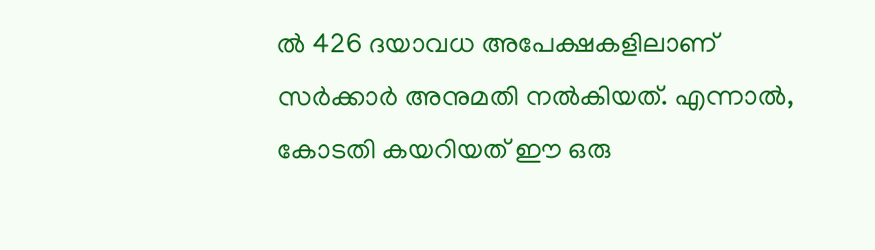ല്‍ 426 ദയാവധ അപേക്ഷകളിലാണ് സര്‍ക്കാര്‍ അനുമതി നല്‍കിയത്. എന്നാല്‍, കോടതി കയറിയത് ഈ ഒരു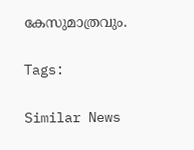കേസുമാത്രവും.

Tags:

Similar News